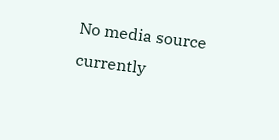No media source currently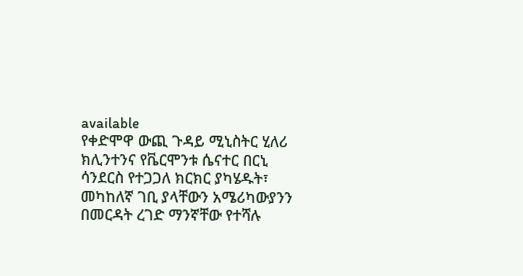available
የቀድሞዋ ውጪ ጉዳይ ሚኒስትር ሂለሪ ክሊንተንና የቬርሞንቱ ሴናተር በርኒ ሳንደርስ የተጋጋለ ክርክር ያካሄዱት፣ መካከለኛ ገቢ ያላቸውን አሜሪካውያንን በመርዳት ረገድ ማንኛቸው የተሻሉ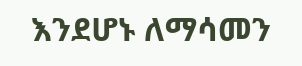እንደሆኑ ለማሳመን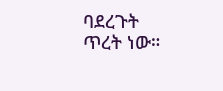ባደረጉት ጥረት ነው።